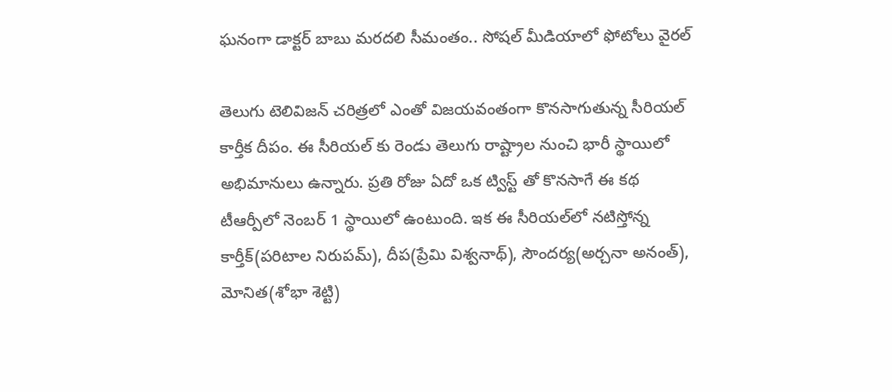ఘ‌నంగా డాక్టర్‌ బాబు మ‌ర‌ద‌లి సీమంతం.. సోషల్ మీడియాలో ఫోటోలు వైరల్

తెలుగు టెలివిజన్ చరిత్రలో ఎంతో విజయవంతంగా కొనసాగుతున్న సీరియల్ కార్తీక దీపం. ఈ సీరియల్ కు రెండు తెలుగు రాష్ట్రాల నుంచి భారీ స్థాయిలో అభిమానులు ఉన్నారు. ప్రతి రోజు ఏదో ఒక ట్విస్ట్ తో కొనసాగే ఈ కథ టీఆర్పీలో నెంబర్ 1 స్థాయిలో ఉంటుంది. ఇక ఈ సీరియ‌ల్‌లో న‌టిస్తోన్న కార్తీక్(ప‌రిటాల నిరుప‌మ్), దీప‌(ప్రేమి విశ్వ‌నాథ్), సౌంద‌ర్య‌(అర్చ‌నా అనంత్), మోనిత‌(శోభా శెట్టి)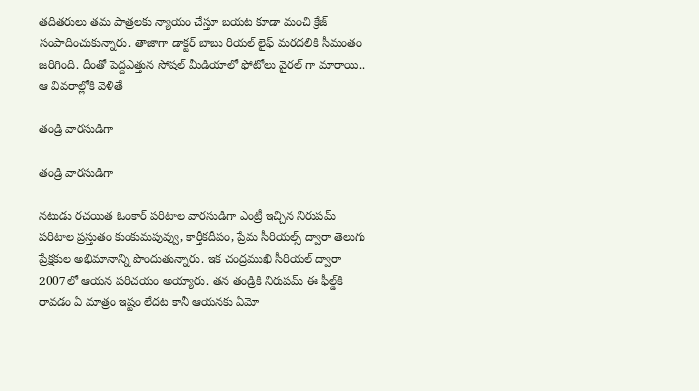త‌దిత‌రులు త‌మ పాత్ర‌ల‌కు న్యాయం చేస్తూ బ‌య‌ట కూడా మంచి క్రేజ్ సంపాదించుకున్నారు. తాజాగా డాక్టర్ బాబు రియల్ లైఫ్ మరదలికి సీమంతం జరిగింది. దీంతో పెద్దఎత్తున సోషల్ మీడియాలో ఫోటోలు వైరల్ గా మారాయి.. ఆ వివరాల్లోకి వెళితే

తండ్రి వారసుడిగా

తండ్రి వారసుడిగా

నటుడు రచయిత ఓంకార్ పరిటాల వారసుడిగా ఎంట్రీ ఇచ్చిన నిరుపమ్ పరిటాల ప్రస్తుతం కుంకుమపువ్వు, కార్తీకదీపం, ప్రేమ సీరియల్స్‌ ద్వారా తెలుగు ప్రేక్షకుల అభిమానాన్ని పొందుతున్నారు. ఇక చంద్రముఖి సీరియల్‌ ద్వారా 2007లో ఆయన పరిచయం అయ్యారు. తన తండ్రికి నిరుపమ్ ఈ ఫీల్డ్‌కి రావడం ఏ మాత్రం ఇష్టం లేదట కానీ ఆయనకు ఏమో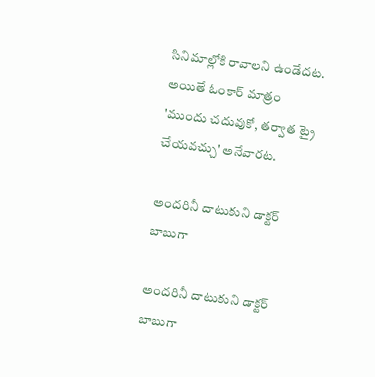సినిమాల్లోకి రావాలని ఉండేదట. అయితే ఓంకార్ మాత్రం 'ముందు చదువుకో, తర్వాత ట్రై చేయవచ్చు' అనేవారట.

అందరినీ దాటుకుని డాక్టర్ బాబుగా

అందరినీ దాటుకుని డాక్టర్ బాబుగా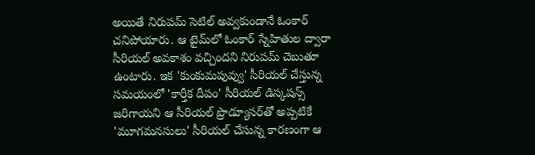అయితే నిరుపమ్ సెటిల్ అవ్వకుండానే ఓంకార్ చనిపోయారు. ఆ టైమ్‌లో ఓంకార్ స్నేహితుల ద్వారా సీరియల్‌ అవకాశం వచ్చిందని నిరుపమ్ చెబుతూ ఉంటారు. ఇక 'కుంకుమపువ్వు' సీరియల్‌ చేస్తున్న సమయంలో 'కార్తీక దీపం' సీరియల్‌ డిస్కషన్స్‌ జరిగాయని ఆ సీరియల్‌ ప్రొడ్యూసర్‌తో అప్పటికే 'మూగమనసులు' సీరియల్‌ చేసున్న కారణంగా ఆ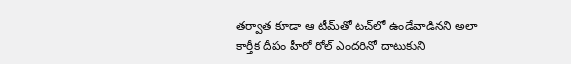తర్వాత కూడా ఆ టీమ్‌తో టచ్‌లో ఉండేవాడినని అలా కార్తీక దీపం హీరో రోల్ ఎందరినో దాటుకుని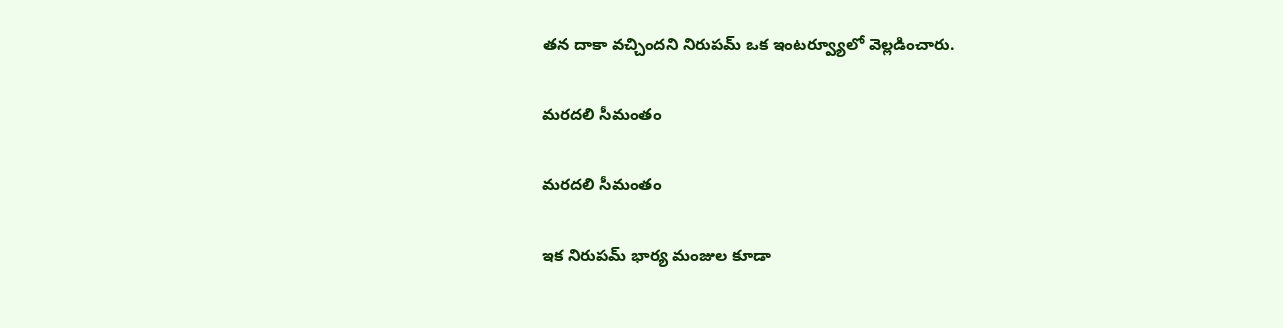తన దాకా వచ్చిందని నిరుపమ్ ఒక ఇంటర్వ్యూలో వెల్లడించారు.

మరదలి సీమంతం

మరదలి సీమంతం

ఇక నిరుపమ్ భార్య మంజుల కూడా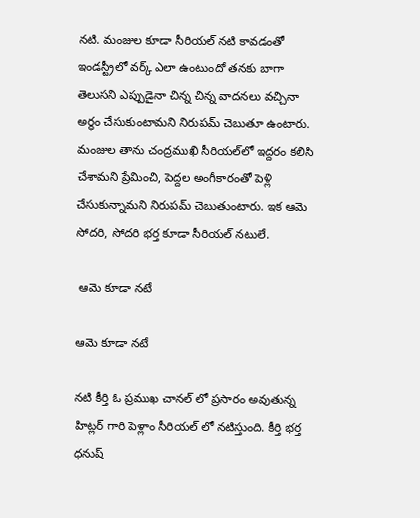నటి. మంజుల కూడా సీరియల్‌ నటి కావడంతో ఇండస్ట్రీలో వర్క్‌ ఎలా ఉంటుందో తనకు బాగా తెలుసని ఎప్పుడైనా చిన్న చిన్న వాదనలు వచ్చినా అర్థం చేసుకుంటామని నిరుపమ్ చెబుతూ ఉంటారు. మంజుల తాను చంద్రముఖి సీరియల్‌లో ఇద్దరం కలిసి చేశామని ప్రేమించి, పెద్దల అంగీకారంతో పెళ్లి చేసుకున్నామని నిరుపమ్ చెబుతుంటారు. ఇక ఆమె సోదరి, సోదరి భర్త కూడా సీరియల్ నటులే.

 ఆమె కూడా నటే

ఆమె కూడా నటే

న‌టి కీర్తి ఓ ప్ర‌ముఖ చాన‌ల్ లో ప్ర‌సారం అవుతున్న హిట్ల‌ర్ గారి పెళ్లాం సీరియ‌ల్ లో న‌టిస్తుంది. కీర్తి భర్త ధనుష్‌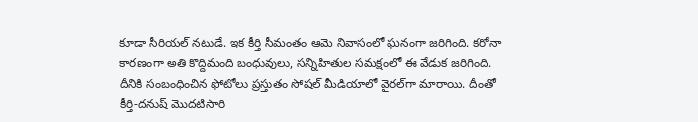కూడా సీరియల్ నటుడే. ఇక కీర్తి సీమంతం ఆమె నివాసంలో ఘనంగా జరిగింది. కరోనా కారణంగా అతి కొద్దిమంది బంధువులు, సన్నిహితుల సమక్షంలో ఈ వేడుక జరిగింది. దీనికి సంబంధించిన ఫోటోలు ప్రస్తుతం సోషల్‌ మీడియాలో వైరల్‌గా మారాయి. దీంతో కీర్తి-దనుష్‌ మొదటిసారి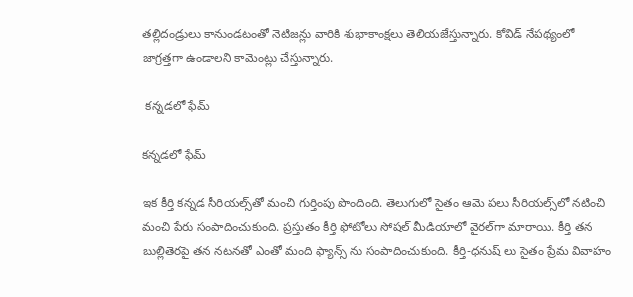తల్లిదండ్రులు కానుండటంతో నెటిజన్లు వారికి శుభాకాంక్షలు తెలియజేస్తున్నారు. కోవిడ్‌ నేపథ్యంలో జాగ్రత్తగా ఉండాలని కామెంట్లు చేస్తున్నారు.

 కన్నడలో ఫేమ్

కన్నడలో ఫేమ్

ఇక కీర్తి కన్నడ సీరియల్స్‌తో మంచి గుర్తింపు పొందింది. తెలుగులో సైతం ఆమె పలు సీరియల్స్‌లో నటించి మంచి పేరు సంపాదించుకుంది. ప్రస్తుతం కీర్తి ఫోటోలు సోషల్‌ మీడియాలో వైరల్‌గా మారాయి. కీర్తి త‌న బుల్లితెర‌పై త‌న‌ న‌ట‌న‌తో ఎంతో మంది ఫ్యాన్స్ ను సంపాదించుకుంది. కీర్తి-ధ‌నుష్ లు సైతం ప్రేమ వివాహం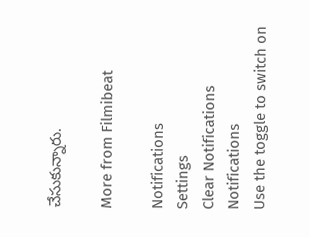చేసుకున్నారు.

More from Filmibeat

Notifications
Settings
Clear Notifications
Notifications
Use the toggle to switch on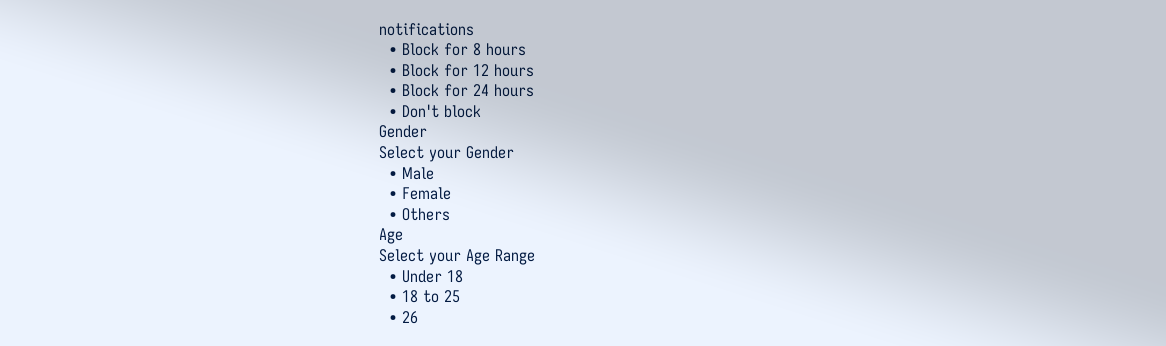notifications
  • Block for 8 hours
  • Block for 12 hours
  • Block for 24 hours
  • Don't block
Gender
Select your Gender
  • Male
  • Female
  • Others
Age
Select your Age Range
  • Under 18
  • 18 to 25
  • 26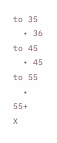to 35
  • 36 to 45
  • 45 to 55
  • 55+
X